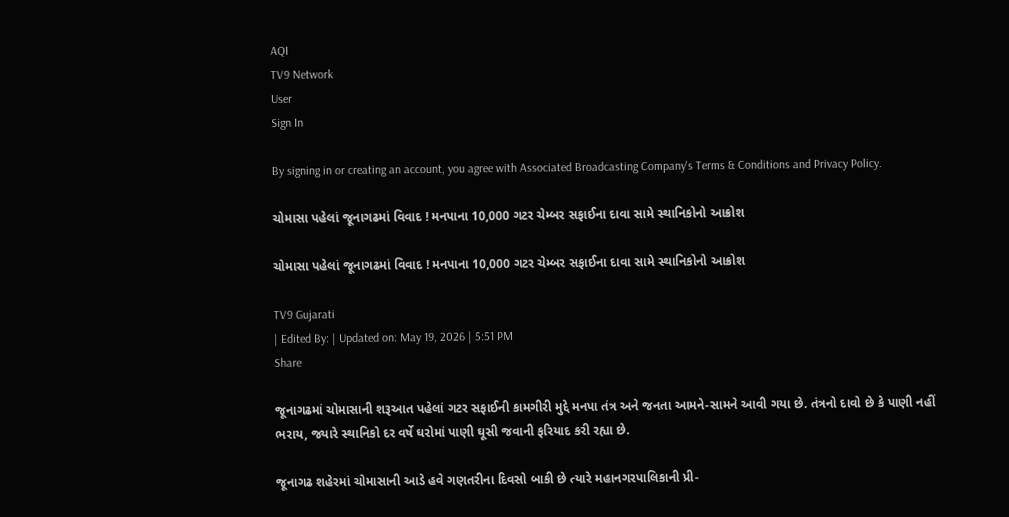AQI
TV9 Network
User
Sign In

By signing in or creating an account, you agree with Associated Broadcasting Company's Terms & Conditions and Privacy Policy.

ચોમાસા પહેલાં જૂનાગઢમાં વિવાદ ! મનપાના 10,000 ગટર ચેમ્બર સફાઈના દાવા સામે સ્થાનિકોનો આક્રોશ

ચોમાસા પહેલાં જૂનાગઢમાં વિવાદ ! મનપાના 10,000 ગટર ચેમ્બર સફાઈના દાવા સામે સ્થાનિકોનો આક્રોશ

TV9 Gujarati
| Edited By: | Updated on: May 19, 2026 | 5:51 PM
Share

જૂનાગઢમાં ચોમાસાની શરૂઆત પહેલાં ગટર સફાઈની કામગીરી મુદ્દે મનપા તંત્ર અને જનતા આમને-સામને આવી ગયા છે. તંત્રનો દાવો છે કે પાણી નહીં ભરાય, જ્યારે સ્થાનિકો દર વર્ષે ઘરોમાં પાણી ઘૂસી જવાની ફરિયાદ કરી રહ્યા છે.

જૂનાગઢ શહેરમાં ચોમાસાની આડે હવે ગણતરીના દિવસો બાકી છે ત્યારે મહાનગરપાલિકાની પ્રી-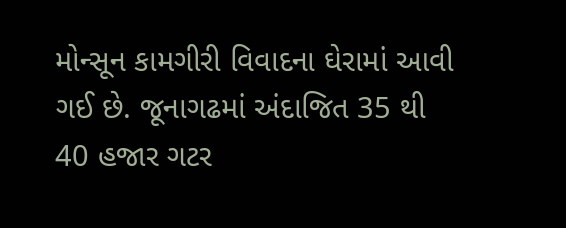મોન્સૂન કામગીરી વિવાદના ઘેરામાં આવી ગઈ છે. જૂનાગઢમાં અંદાજિત 35 થી 40 હજાર ગટર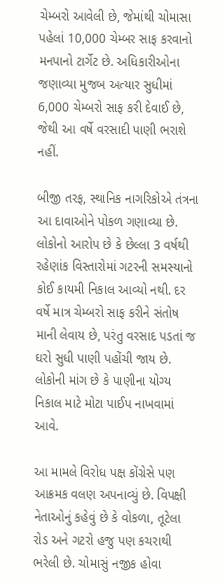ચેમ્બરો આવેલી છે, જેમાંથી ચોમાસા પહેલાં 10,000 ચેમ્બર સાફ કરવાનો મનપાનો ટાર્ગેટ છે. અધિકારીઓના જણાવ્યા મુજબ અત્યાર સુધીમાં 6,000 ચેમ્બરો સાફ કરી દેવાઈ છે, જેથી આ વર્ષે વરસાદી પાણી ભરાશે નહીં.

બીજી તરફ, સ્થાનિક નાગરિકોએ તંત્રના આ દાવાઓને પોકળ ગણાવ્યા છે. લોકોનો આરોપ છે કે છેલ્લા 3 વર્ષથી રહેણાંક વિસ્તારોમાં ગટરની સમસ્યાનો કોઈ કાયમી નિકાલ આવ્યો નથી. દર વર્ષે માત્ર ચેમ્બરો સાફ કરીને સંતોષ માની લેવાય છે, પરંતુ વરસાદ પડતાં જ ઘરો સુધી પાણી પહોંચી જાય છે. લોકોની માંગ છે કે પાણીના યોગ્ય નિકાલ માટે મોટા પાઈપ નાખવામાં આવે.

આ મામલે વિરોધ પક્ષ કોંગ્રેસે પણ આક્રમક વલણ અપનાવ્યું છે. વિપક્ષી નેતાઓનું કહેવું છે કે વોકળા, તૂટેલા રોડ અને ગટરો હજુ પણ કચરાથી ભરેલી છે. ચોમાસું નજીક હોવા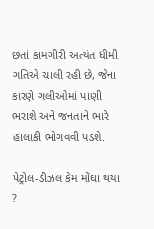છતાં કામગીરી અત્યંત ધીમી ગતિએ ચાલી રહી છે, જેના કારણે ગલીઓમાં પાણી ભરાશે અને જનતાને ભારે હાલાકી ભોગવવી પડશે.

પેટ્રોલ-ડીઝલ કેમ મોંઘા થયા ?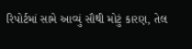રિપોર્ટમાં સામે આવ્યું સૌથી મોટું કારણ, તેલ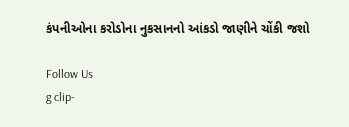કંપનીઓના કરોડોના નુકસાનનો આંકડો જાણીને ચોંકી જશો

Follow Us
g clip-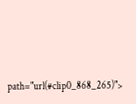path="url(#clip0_868_265)">